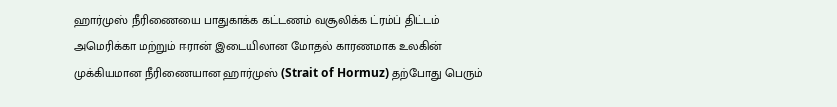ஹார்முஸ் நீரிணையை பாதுகாக்க கட்டணம் வசூலிக்க ட்ரம்ப் திட்டம்
அமெரிக்கா மற்றும் ஈரான் இடையிலான மோதல் காரணமாக உலகின் முக்கியமான நீரிணையான ஹார்முஸ் (Strait of Hormuz) தற்போது பெரும்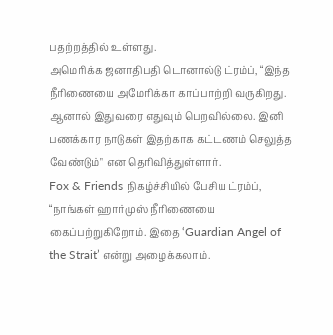பதற்றத்தில் உள்ளது.
அமெரிக்க ஜனாதிபதி டொனால்டு ட்ரம்ப், “இந்த நீரிணையை அமேரிக்கா காப்பாற்றி வருகிறது. ஆனால் இதுவரை எதுவும் பெறவில்லை. இனி பணக்கார நாடுகள் இதற்காக கட்டணம் செலுத்த வேண்டும்" என தெரிவித்துள்ளார்.
Fox & Friends நிகழ்ச்சியில் பேசிய ட்ரம்ப், “நாங்கள் ஹார்முஸ் நீரிணையை கைப்பற்றுகிறோம். இதை ‘Guardian Angel of the Strait’ என்று அழைக்கலாம்.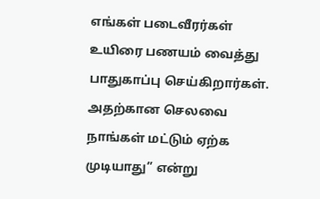எங்கள் படைவீரர்கள் உயிரை பணயம் வைத்து பாதுகாப்பு செய்கிறார்கள். அதற்கான செலவை நாங்கள் மட்டும் ஏற்க முடியாது” என்று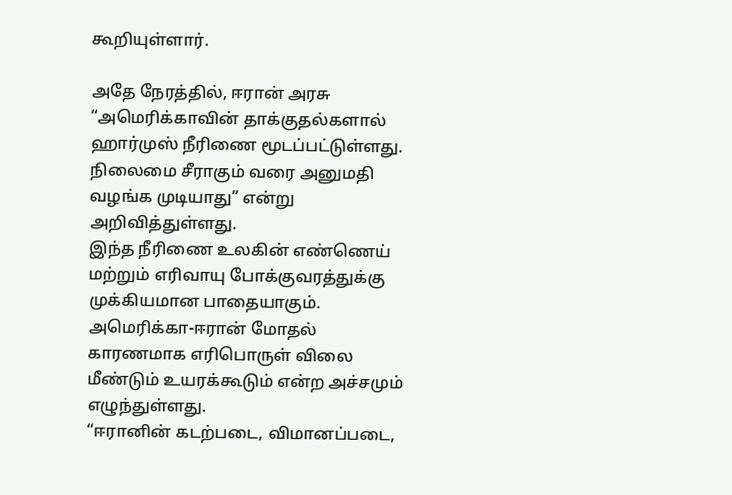கூறியுள்ளார்.

அதே நேரத்தில், ஈரான் அரசு “அமெரிக்காவின் தாக்குதல்களால் ஹார்முஸ் நீரிணை மூடப்பட்டுள்ளது. நிலைமை சீராகும் வரை அனுமதி வழங்க முடியாது” என்று அறிவித்துள்ளது.
இந்த நீரிணை உலகின் எண்ணெய் மற்றும் எரிவாயு போக்குவரத்துக்கு முக்கியமான பாதையாகும். அமெரிக்கா-ஈரான் மோதல் காரணமாக எரிபொருள் விலை மீண்டும் உயரக்கூடும் என்ற அச்சமும் எழுந்துள்ளது.
“ஈரானின் கடற்படை, விமானப்படை,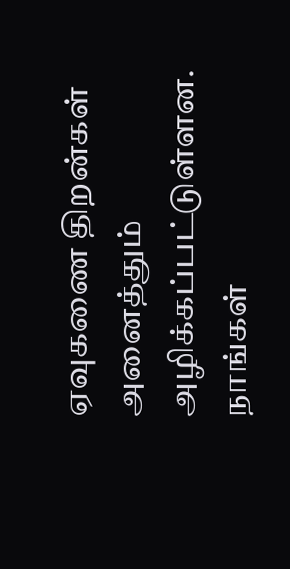ஏவுகணை திறன்கள் அனைத்தும் அழிக்கப்பட்டுள்ளன. நாங்கள்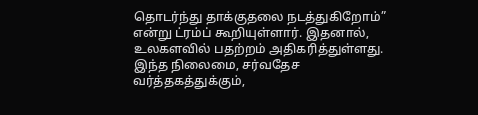தொடர்ந்து தாக்குதலை நடத்துகிறோம்” என்று ட்ரம்ப் கூறியுள்ளார். இதனால், உலகளவில் பதற்றம் அதிகரித்துள்ளது.
இந்த நிலைமை, சர்வதேச வர்த்தகத்துக்கும்,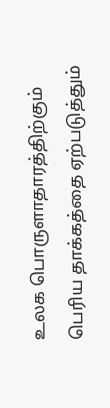உலக பொருளாதாரத்திற்கும் பெரிய தாக்கத்தை ஏற்படுத்தும்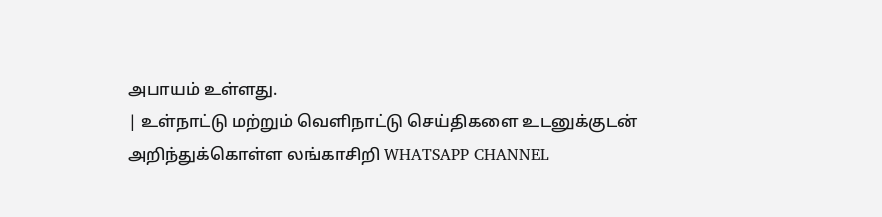அபாயம் உள்ளது.
| உள்நாட்டு மற்றும் வெளிநாட்டு செய்திகளை உடனுக்குடன் அறிந்துக்கொள்ள லங்காசிறி WHATSAPP CHANNEL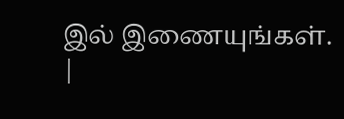இல் இணையுங்கள். |